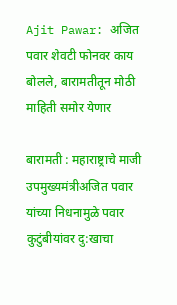Ajit Pawar: अजित पवार शेवटी फोनवर काय बोलले, बारामतीतून मोठी माहिती समोर येणार

बारामती : महाराष्ट्राचे माजी उपमुख्यमंत्रीअजित पवार यांच्या निधनामुळे पवार कुटुंबीयांवर दु:खाचा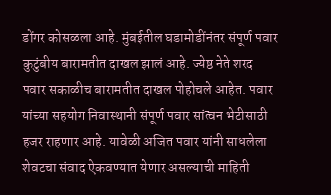डोंगर कोसळला आहे. मुंबईतील घडामोडींनंतर संपूर्ण पवार कुटुंबीय बारामतीत दाखल झालं आहे. ज्येष्ठ नेते शरद पवार सकाळीच बारामतीत दाखल पोहोचले आहेत. पवार यांच्या सहयोग निवास्थानी संपूर्ण पवार सांत्वन भेटीसाठी हजर राहणार आहे. यावेळी अजित पवार यांनी साधलेला शेवटचा संवाद ऐकवण्यात येणार असल्याची माहिती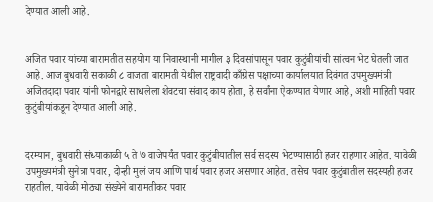देण्यात आली आहे.


अजित पवार यांच्या बारामतीत सहयोग या निवास्थानी मागील ३ दिवसांपासून पवार कुटुंबीयांची सांत्वन भेट घेतली जात आहे. आज बुधवारी सकाळी ८ वाजता बारामती येथील राष्ट्रवादी काँग्रेस पक्षाच्या कार्यालयात दिवंगत उपमुख्यमंत्री अजितदादा पवार यांनी फोनद्वारे साधलेला शेवटचा संवाद काय होता, हे सर्वांना ऐकण्यात येणार आहे, अशी माहिती पवार कुटुंबीयांकडून देण्यात आली आहे.


दरम्यान, बुधवारी संध्याकाळी ५ ते ७ वाजेपर्यंत पवार कुटुंबीयातील सर्व सदस्य भेटण्यासाठी हजर राहणार आहेत. यावेळी उपमुख्यमंत्री सुनेत्रा पवार, दोन्ही मुलं जय आणि पार्थ पवार हजर असणार आहेत. तसेच पवार कुटुंबातील सदस्यही हजर राहतील. यावेळी मोठ्या संख्येने बारामतीकर पवार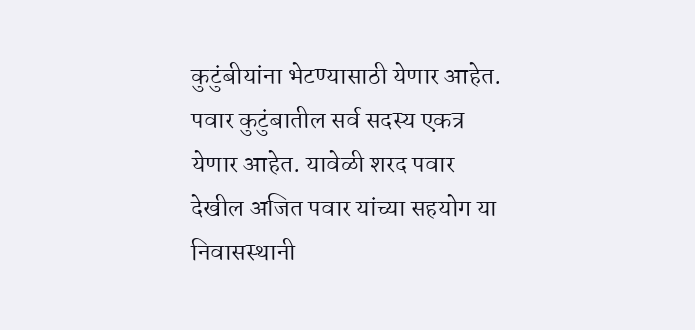कुटुंबीयांना भेटण्यासाठी येणार आहेत. पवार कुटुंबातील सर्व सदस्य एकत्र येणार आहेत. यावेळी शरद पवार देखील अजित पवार यांच्या सहयोग या निवासस्थानी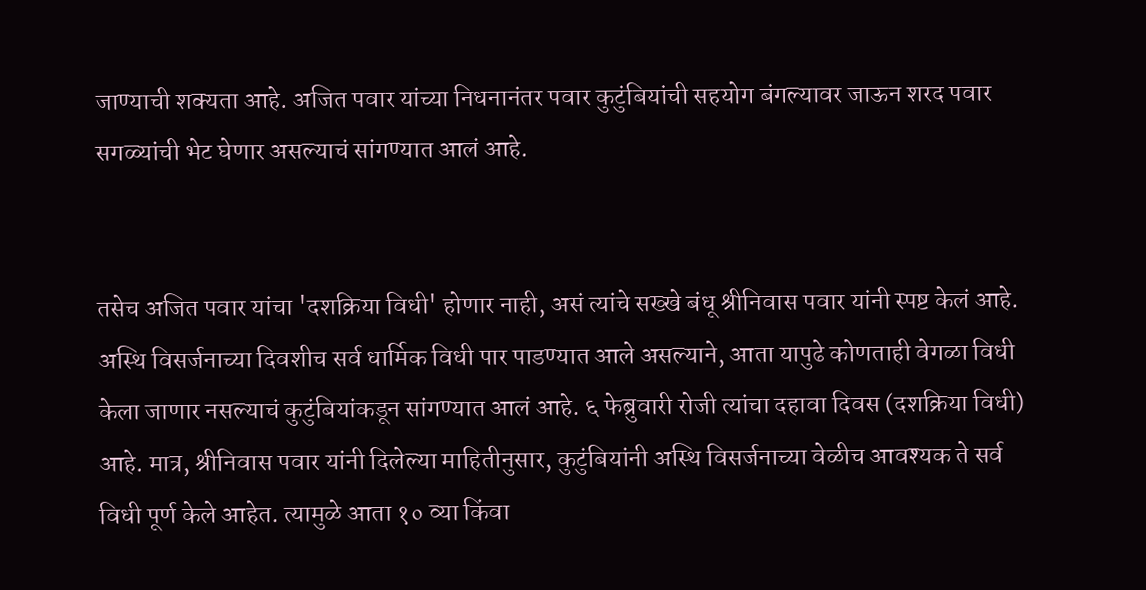जाण्याची शक्यता आहे. अजित पवार यांच्या निधनानंतर पवार कुटुंबियांची सहयोग बंगल्यावर जाऊन शरद पवार सगळ्यांची भेट घेणार असल्याचं सांगण्यात आलं आहे.


तसेच अजित पवार यांचा 'दशक्रिया विधी' होणार नाही, असं त्यांचे सख्खे बंधू श्रीनिवास पवार यांनी स्पष्ट केलं आहे. अस्थि विसर्जनाच्या दिवशीच सर्व धार्मिक विधी पार पाडण्यात आले असल्याने, आता यापुढे कोणताही वेगळा विधी केला जाणार नसल्याचं कुटुंबियांकडून सांगण्यात आलं आहे. ६ फेब्रुवारी रोजी त्यांचा दहावा दिवस (दशक्रिया विधी) आहे. मात्र, श्रीनिवास पवार यांनी दिलेल्या माहितीनुसार, कुटुंबियांनी अस्थि विसर्जनाच्या वेळीच आवश्यक ते सर्व विधी पूर्ण केले आहेत. त्यामुळे आता १० व्या किंवा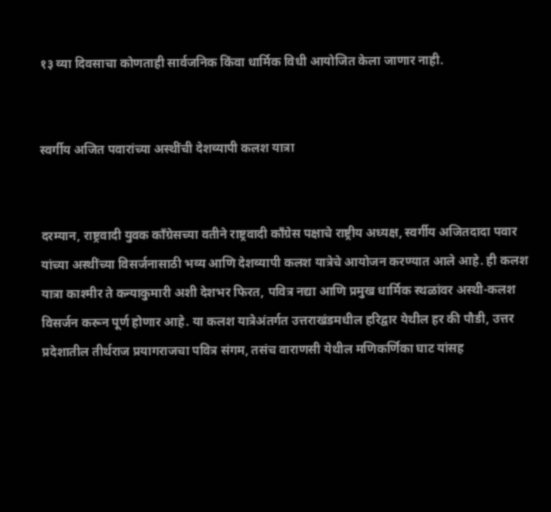१३ व्या दिवसाचा कोणताही सार्वजनिक किंवा धार्मिक विधी आयोजित केला जाणार नाही.


स्वर्गीय अजित पवारांच्या अस्थींची देशव्यापी कलश यात्रा


दरम्यान, राष्ट्रवादी युवक काँग्रेसच्या वतीने राष्ट्रवादी काँग्रेस पक्षाचे राष्ट्रीय अध्यक्ष, स्वर्गीय अजितदादा पवार यांच्या अस्थींच्या विसर्जनासाठी भव्य आणि देशव्यापी कलश यात्रेचे आयोजन करण्यात आले आहे. ही कलश यात्रा काश्मीर ते कन्याकुमारी अशी देशभर फिरत, पवित्र नद्या आणि प्रमुख धार्मिक स्थळांवर अस्थी-कलश विसर्जन करून पूर्ण होणार आहे. या कलश यात्रेअंतर्गत उत्तराखंडमधील हरिद्वार येथील हर की पौडी, उत्तर प्रदेशातील तीर्थराज प्रयागराजचा पवित्र संगम, तसंच वाराणसी येथील मणिकर्णिका घाट यांसह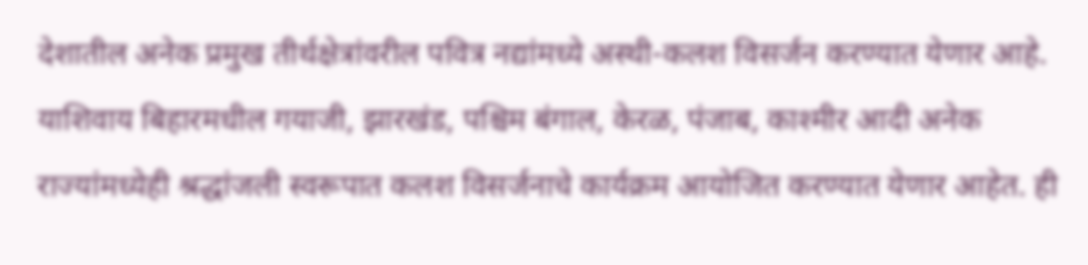देशातील अनेक प्रमुख तीर्थक्षेत्रांवरील पवित्र नद्यांमध्ये अस्थी-कलश विसर्जन करण्यात येणार आहे. याशिवाय बिहारमधील गयाजी, झारखंड, पश्चिम बंगाल, केरळ, पंजाब, काश्मीर आदी अनेक राज्यांमध्येही श्रद्धांजली स्वरूपात कलश विसर्जनाचे कार्यक्रम आयोजित करण्यात येणार आहेत. ही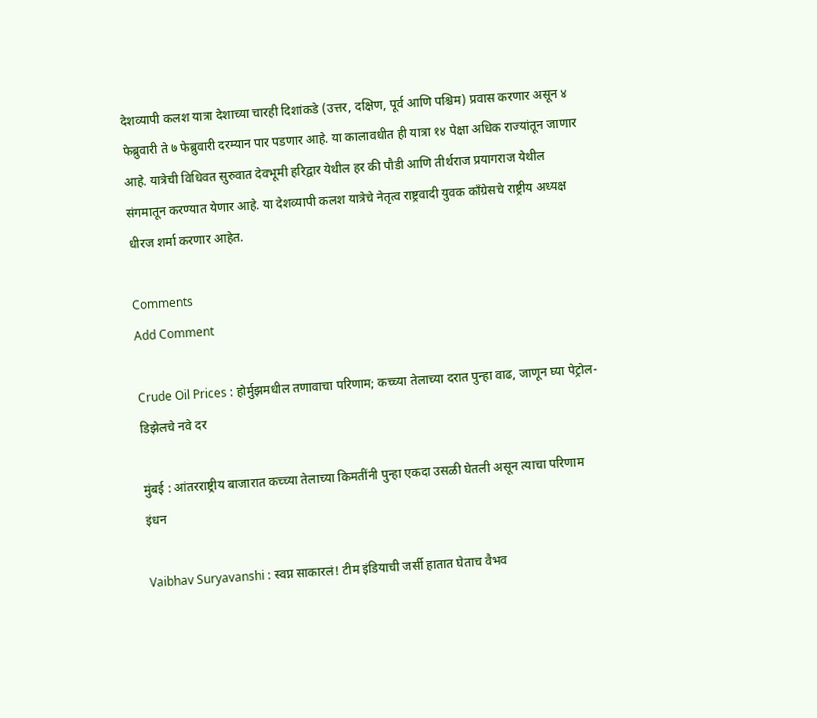देशव्यापी कलश यात्रा देशाच्या चारही दिशांकडे (उत्तर, दक्षिण, पूर्व आणि पश्चिम) प्रवास करणार असून ४ फेब्रुवारी ते ७ फेब्रुवारी दरम्यान पार पडणार आहे. या कालावधीत ही यात्रा १४ पेक्षा अधिक राज्यांतून जाणार आहे. यात्रेची विधिवत सुरुवात देवभूमी हरिद्वार येथील हर की पौडी आणि तीर्थराज प्रयागराज येथील संगमातून करण्यात येणार आहे. या देशव्यापी कलश यात्रेचे नेतृत्व राष्ट्रवादी युवक काँग्रेसचे राष्ट्रीय अध्यक्ष धीरज शर्मा करणार आहेत.

Comments
Add Comment

Crude Oil Prices : होर्मुझमधील तणावाचा परिणाम; कच्च्या तेलाच्या दरात पुन्हा वाढ, जाणून घ्या पेट्रोल-डिझेलचे नवे दर

मुंबई : आंतरराष्ट्रीय बाजारात कच्च्या तेलाच्या किमतींनी पुन्हा एकदा उसळी घेतली असून त्याचा परिणाम इंधन

Vaibhav Suryavanshi : स्वप्न साकारलं! टीम इंडियाची जर्सी हातात घेताच वैभव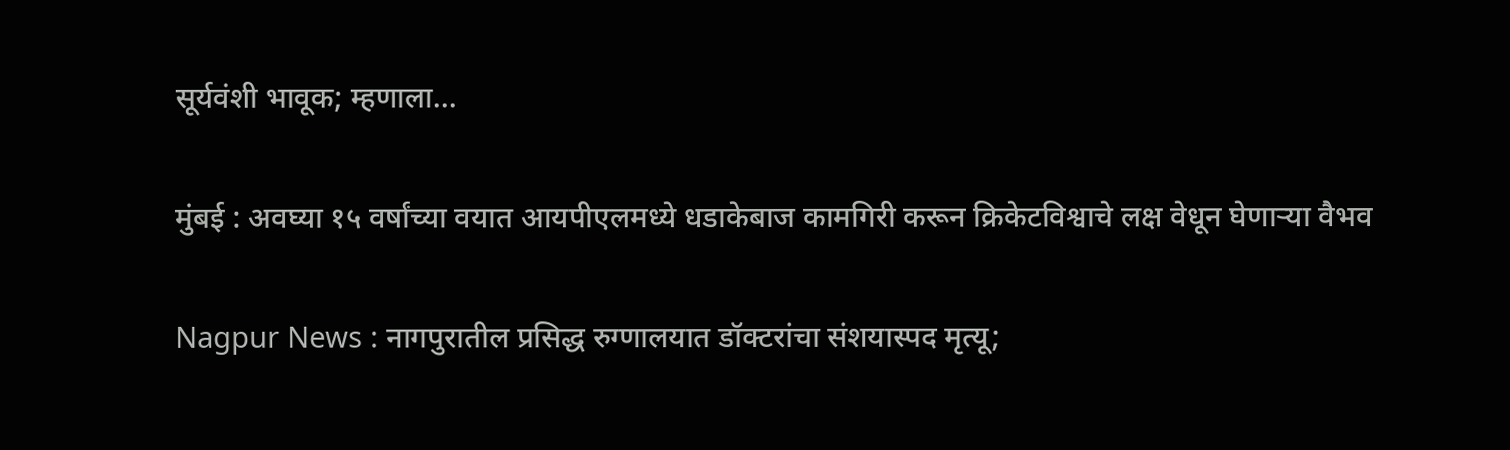सूर्यवंशी भावूक; म्हणाला...

मुंबई : अवघ्या १५ वर्षांच्या वयात आयपीएलमध्ये धडाकेबाज कामगिरी करून क्रिकेटविश्वाचे लक्ष वेधून घेणाऱ्या वैभव

Nagpur News : नागपुरातील प्रसिद्ध रुग्णालयात डॉक्टरांचा संशयास्पद मृत्यू;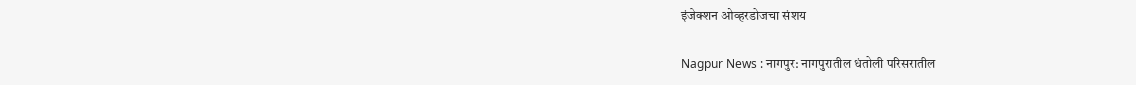इंजेक्शन ओव्हरडोजचा संशय

Nagpur News : नागपुर: नागपुरातील धंतोली परिसरातील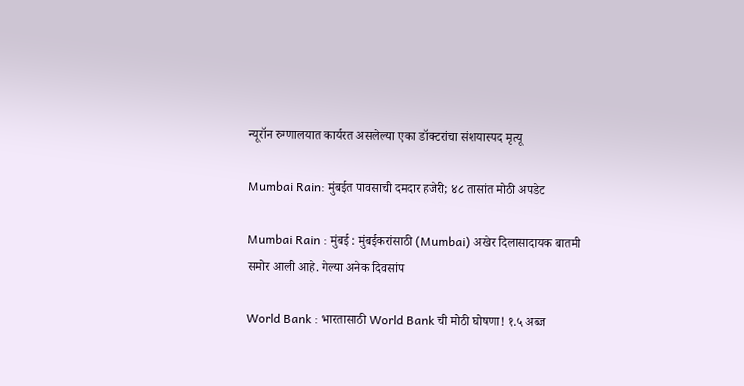न्यूरॉन रुग्णालयात कार्यरत असलेल्या एका डॉक्टरांचा संशयास्पद मृत्यू

Mumbai Rain: मुंबईत पावसाची दमदार हजेरी; ४८ तासांत मोठी अपडेट

Mumbai Rain : मुंबई : मुंबईकरांसाठी (Mumbai) अखेर दिलासादायक बातमी समोर आली आहे. गेल्या अनेक दिवसांप

World Bank : भारतासाठी World Bank ची मोठी घोषणा! १.५ अब्ज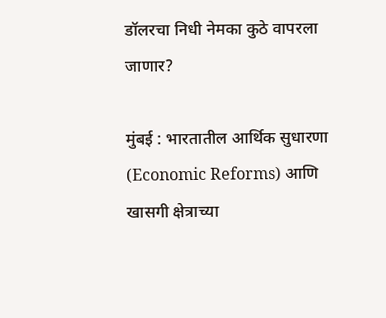डॉलरचा निधी नेमका कुठे वापरला जाणार?

मुंबई : भारतातील आर्थिक सुधारणा (Economic Reforms) आणि खासगी क्षेत्राच्या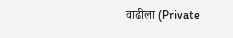वाढीला (Private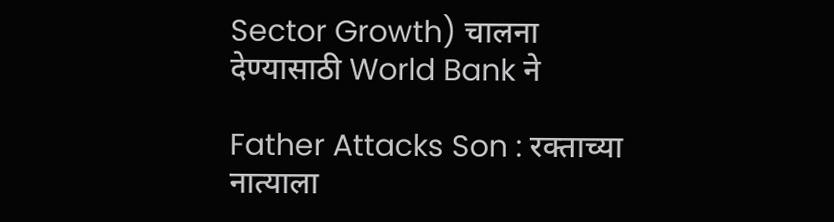Sector Growth) चालना देण्यासाठी World Bank ने

Father Attacks Son : रक्ताच्या नात्याला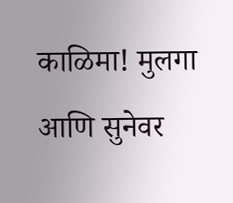काळिमा! मुलगा आणि सुनेवर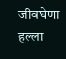जीवघेणा हल्ला